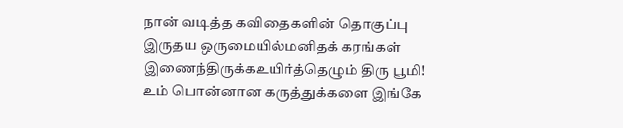நான் வடித்த கவிதைகளின் தொகுப்பு
இருதய ஒருமையில்மனிதக் கரங்கள் இணைந்திருக்கஉயிர்த்தெழும் திரு பூமி!
உம் பொன்னான கருத்துக்களை இங்கே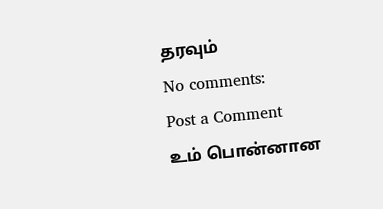தரவும்
No comments:
Post a Comment
உம் பொன்னான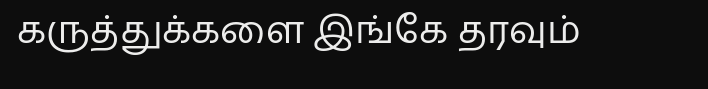கருத்துக்களை இங்கே தரவும்